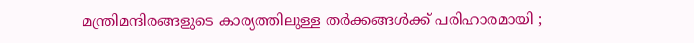മന്ത്രിമന്ദിരങ്ങളുടെ കാര്യത്തിലുള്ള തർക്കങ്ങൾക്ക് പരിഹാരമായി ;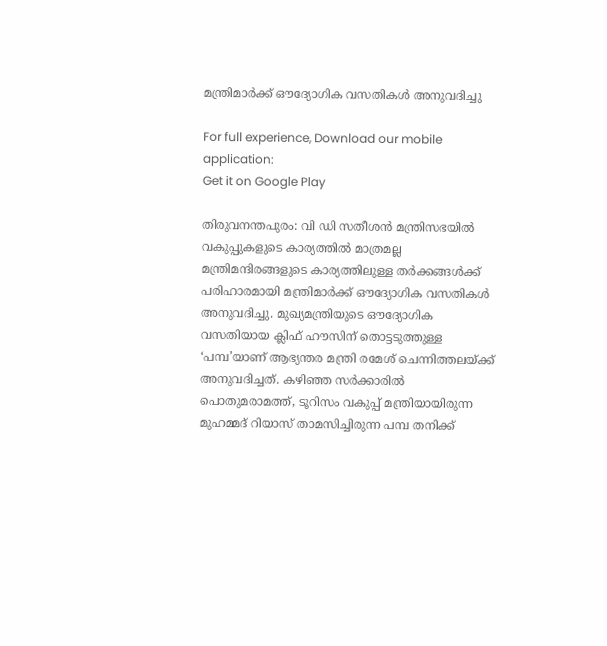മന്ത്രിമാർക്ക് ഔദ്യോഗിക വസതികൾ അനുവദിച്ചു

For full experience, Download our mobile application:
Get it on Google Play

തിരുവനന്തപുരം: വി ഡി സതീശൻ മന്ത്രിസഭയിൽ വകുപ്പുകളുടെ കാര്യത്തിൽ മാത്രമല്ല മന്ത്രിമന്ദിരങ്ങളുടെ കാര്യത്തിലുള്ള തർക്കങ്ങൾക്ക് പരിഹാരമായി മന്ത്രിമാർക്ക് ഔദ്യോഗിക വസതികൾ അനുവദിച്ചു. മുഖ്യമന്ത്രിയുടെ ഔദ്യോഗിക വസതിയായ ക്ലിഫ് ഹൗസിന് തൊട്ടടുത്തുള്ള ‘പമ്പ’യാണ് ആഭ്യന്തര മന്ത്രി രമേശ് ചെന്നിത്തലയ്ക്ക് അനുവദിച്ചത്. കഴിഞ്ഞ സർക്കാരിൽ പൊതുമരാമത്ത്, ടൂറിസം വകുപ്പ് മന്ത്രിയായിരുന്ന മുഹമ്മദ് റിയാസ് താമസിച്ചിരുന്ന പമ്പ തനിക്ക്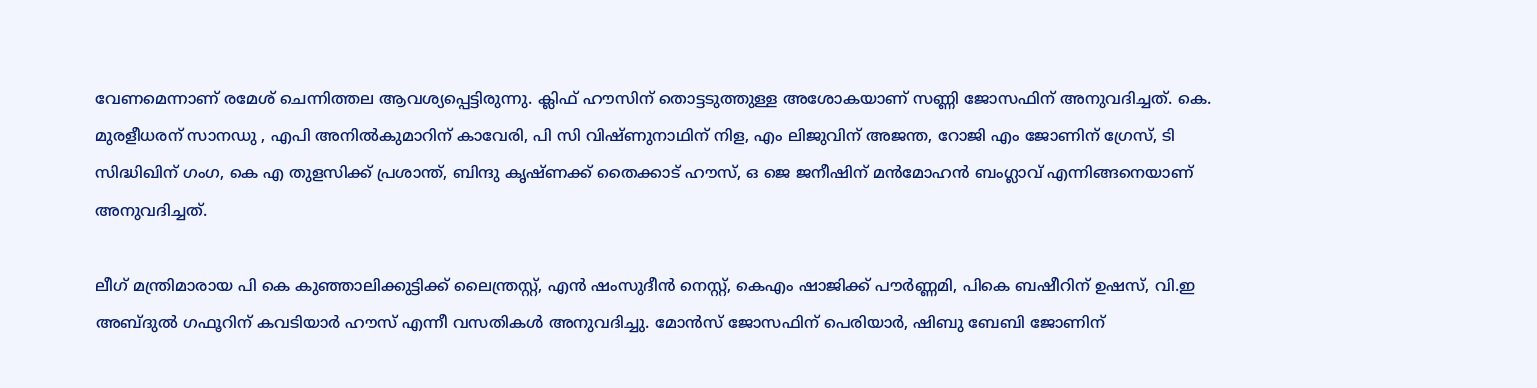വേണമെന്നാണ് രമേശ് ചെന്നിത്തല ആവശ്യപ്പെട്ടിരുന്നു. ക്ലിഫ് ഹൗസിന് തൊട്ടടുത്തുള്ള അശോകയാണ് സണ്ണി ജോസഫിന് അനുവദിച്ചത്. കെ. മുരളീധരന് സാനഡു , എപി അനിൽകുമാറിന് കാവേരി, പി സി വിഷ്ണുനാഥിന് നിള, എം ലിജുവിന് അജന്ത, റോജി എം ജോണിന് ഗ്രേസ്, ടി സിദ്ധിഖിന് ഗംഗ, കെ എ തുളസിക്ക് പ്രശാന്ത്, ബിന്ദു കൃഷ്ണക്ക് തൈക്കാട് ഹൗസ്, ഒ ജെ ജനീഷിന് മൻമോഹൻ ബംഗ്ലാവ് എന്നിങ്ങനെയാണ് അനുവദിച്ചത്.

ലീഗ് മന്ത്രിമാരായ പി കെ കുഞ്ഞാലിക്കുട്ടിക്ക് ലൈന്ത്രസ്റ്റ്, എൻ ഷംസുദീൻ നെസ്റ്റ്, കെഎം ഷാജിക്ക് പൗർണ്ണമി, പികെ ബഷീറിന് ഉഷസ്, വി.ഇ അബ്ദുൽ ഗഫൂറിന് കവടിയാർ ഹൗസ് എന്നീ വസതികൾ അനുവദിച്ചു. മോൻസ് ജോസഫിന് പെരിയാർ, ഷിബു ബേബി ജോണിന്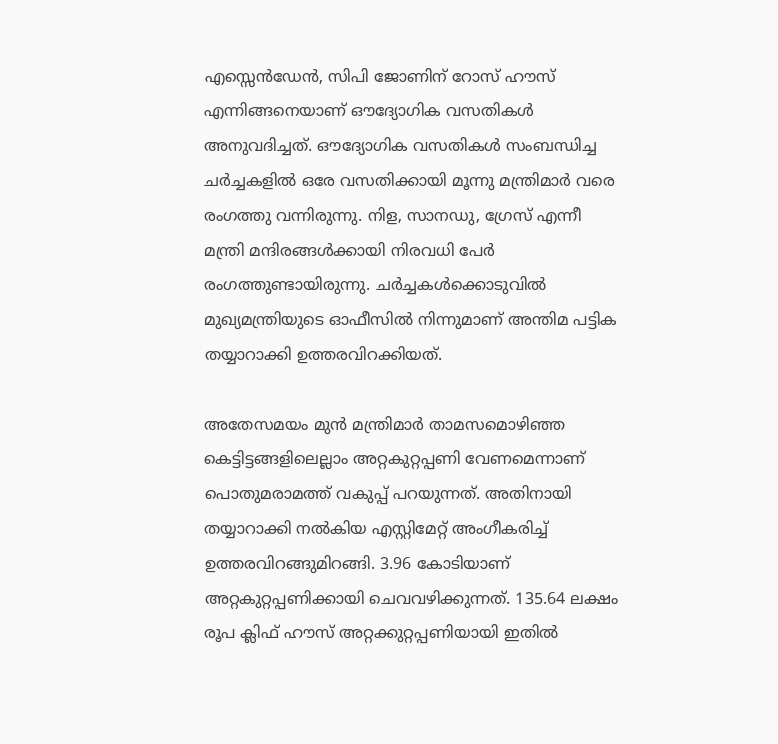എസ്സെൻഡേൻ, സിപി ജോണിന് റോസ് ഹൗസ് എന്നിങ്ങനെയാണ് ഔദ്യോഗിക വസതികൾ അനുവദിച്ചത്. ഔദ്യോഗിക വസതികൾ സംബന്ധിച്ച ചർച്ചകളിൽ ഒരേ വസതിക്കായി മൂന്നു മന്ത്രിമാർ വരെ രംഗത്തു വന്നിരുന്നു. നിള, സാനഡു, ഗ്രേസ് എന്നീ മന്ത്രി മന്ദിരങ്ങൾക്കായി നിരവധി പേർ രംഗത്തുണ്ടായിരുന്നു. ച‍ർച്ചകൾക്കൊടുവിൽ മുഖ്യമന്ത്രിയുടെ ഓഫീസിൽ നിന്നുമാണ് അന്തിമ പട്ടിക തയ്യാറാക്കി ഉത്തരവിറക്കിയത്.

അതേസമയം മുൻ മന്ത്രിമാർ താമസമൊഴിഞ്ഞ കെട്ടിട്ടങ്ങളിലെല്ലാം അറ്റകുറ്റപ്പണി വേണമെന്നാണ് പൊതുമരാമത്ത് വകുപ്പ് പറയുന്നത്. അതിനായി തയ്യാറാക്കി നൽകിയ എസ്റ്റിമേറ്റ് അംഗീകരിച്ച് ഉത്തരവിറങ്ങുമിറങ്ങി. 3.96 കോടിയാണ് അറ്റകുറ്റപ്പണിക്കായി ചെവവഴിക്കുന്നത്. 135.64 ലക്ഷം രൂപ ക്ലിഫ് ഹൗസ് അറ്റക്കുറ്റപ്പണിയായി ഇതിൽ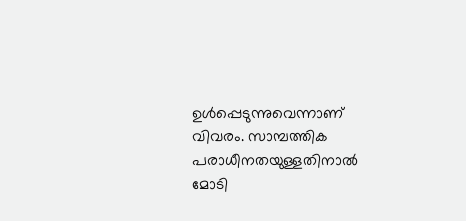ഉള്‍പ്പെടുന്നുവെന്നാണ് വിവരം. സാമ്പത്തിക പരാധീനതയുള്ളതിനാൽ മോടി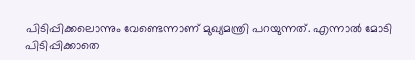പിടിപ്പിക്കലൊന്നും വേണ്ടെന്നാണ് മുഖ്യമന്ത്രി പറയുന്നത്. എന്നാൽ മോടി പിടിപ്പിക്കാതെ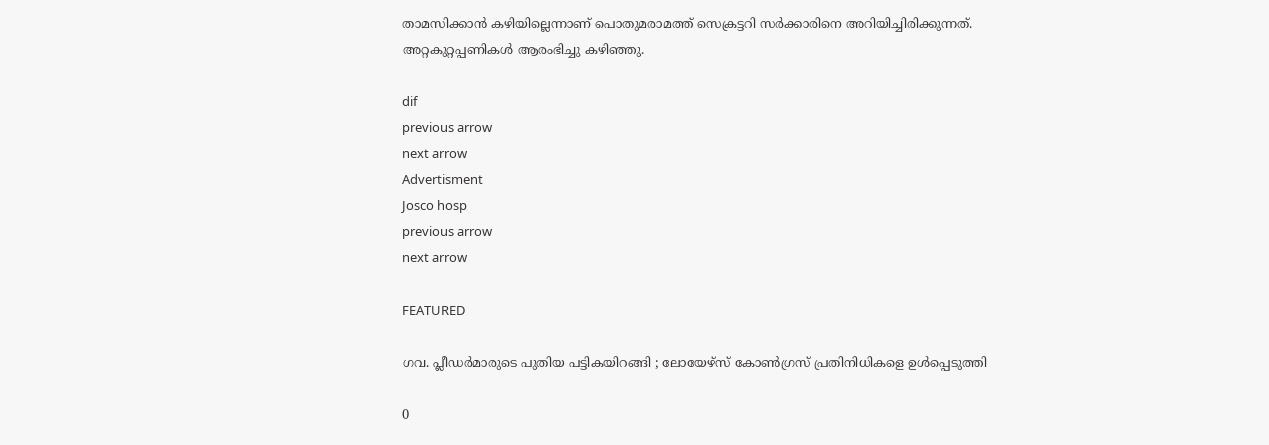താമസിക്കാൻ കഴിയില്ലെന്നാണ് പൊതുമരാമത്ത് സെക്രട്ടറി സർക്കാരിനെ അറിയിച്ചിരിക്കുന്നത്. അറ്റകുറ്റപ്പണികൾ ആരംഭിച്ചു കഴിഞ്ഞു.

dif
previous arrow
next arrow
Advertisment
Josco hosp
previous arrow
next arrow

FEATURED

ഗവ. പ്ലീഡർമാരുടെ പുതിയ പട്ടികയിറങ്ങി ; ലോയേഴ്സ് കോൺഗ്രസ് പ്രതിനിധികളെ ഉൾപ്പെടുത്തി

0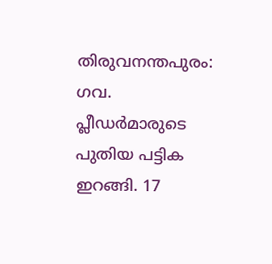തിരുവനന്തപുരം: ഗവ. പ്ലീഡർമാരുടെ പുതിയ പട്ടിക ഇറങ്ങി. 17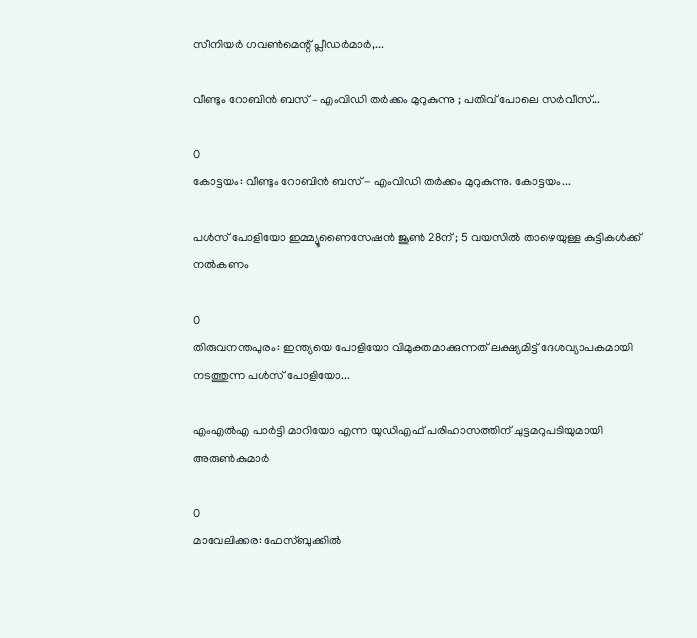സീനിയർ ഗവൺമെന്റ് പ്ലീഡർമാർ,...

വീണ്ടും റോബിൻ ബസ് – എംവി‍ഡി തർക്കം മുറുകുന്നു ; പതിവ് പോലെ സർവീസ്...

0
കോട്ടയം: വീണ്ടും റോബിൻ ബസ് - എംവി‍ഡി തർക്കം മുറുകുന്നു. കോട്ടയം...

പൾസ് പോളിയോ ഇമ്മ്യൂണൈസേഷൻ ജൂൺ 28ന് ; 5 വയസിൽ താഴെയുള്ള കുട്ടികൾക്ക് നൽകണം

0
തിരുവനന്തപുരം: ഇന്ത്യയെ പോളിയോ വിമുക്തമാക്കുന്നത് ലക്ഷ്യമിട്ട് ദേശവ്യാപകമായി നടത്തുന്ന പൾസ് പോളിയോ...

എംഎൽഎ പാർട്ടി മാറിയോ എന്ന യുഡിഎഫ് പരിഹാസത്തിന് ചുട്ടമറുപടിയുമായി അരുൺകുമാർ

0
മാവേലിക്കര: ഫേസ്ബുക്കിൽ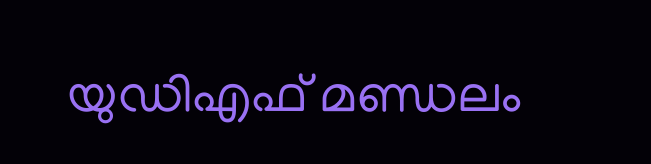യുഡിഎഫ് മണ്ഡലം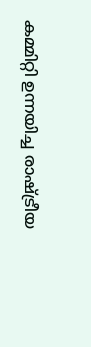കമ്മിറ്റി ഉന്നയിച്ച രാഷ്ട്രീയ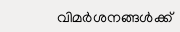വിമർശനങ്ങൾക്ക്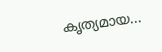കൃത്യമായ...